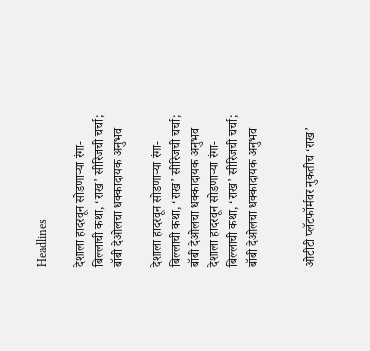Headlines

देशाला हादरवून सोडणाऱ्या रंगा-बिल्लाची कथा, ‘राख’ सीरिजची चर्चा; बॉबी देओलचा धक्कादायक अनुभव

देशाला हादरवून सोडणाऱ्या रंगा-बिल्लाची कथा, ‘राख’ सीरिजची चर्चा; बॉबी देओलचा धक्कादायक अनुभव
देशाला हादरवून सोडणाऱ्या रंगा-बिल्लाची कथा, ‘राख’ सीरिजची चर्चा; बॉबी देओलचा धक्कादायक अनुभव


ओटीटी प्लॅटफॉर्मवर नुकतीच ‘राख’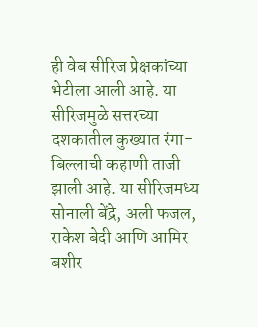ही वेब सीरिज प्रेक्षकांच्या भेटीला आली आहे. या सीरिजमुळे सत्तरच्या दशकातील कुख्यात रंगा-बिल्लाची कहाणी ताजी झाली आहे. या सीरिजमध्य सोनाली बेंद्रे, अली फजल, राकेश बेदी आणि आमिर बशीर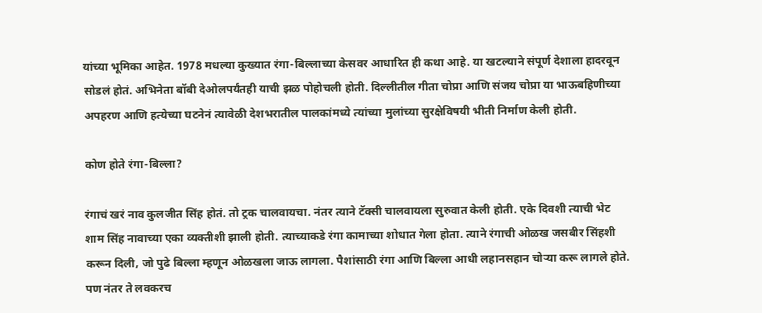यांच्या भूमिका आहेत. 1978 मधल्या कुख्यात रंगा-बिल्लाच्या केसवर आधारित ही कथा आहे. या खटल्याने संपूर्ण देशाला हादरवून सोडलं होतं. अभिनेता बॉबी देओलपर्यंतही याची झळ पोहोचली होती. दिल्लीतील गीता चोप्रा आणि संजय चोप्रा या भाऊबहिणीच्या अपहरण आणि हत्येच्या घटनेनं त्यावेळी देशभरातील पालकांमध्ये त्यांच्या मुलांच्या सुरक्षेविषयी भीती निर्माण केली होती.

कोण होते रंगा-बिल्ला?

रंगाचं खरं नाव कुलजीत सिंह होतं. तो ट्रक चालवायचा. नंतर त्याने टॅक्सी चालवायला सुरुवात केली होती. एके दिवशी त्याची भेट शाम सिंह नावाच्या एका व्यक्तीशी झाली होती. त्याच्याकडे रंगा कामाच्या शोधात गेला होता. त्याने रंगाची ओळख जसबीर सिंहशी करून दिली, जो पुढे बिल्ला म्हणून ओळखला जाऊ लागला. पैशांसाठी रंगा आणि बिल्ला आधी लहानसहान चोऱ्या करू लागले होते. पण नंतर ते लवकरच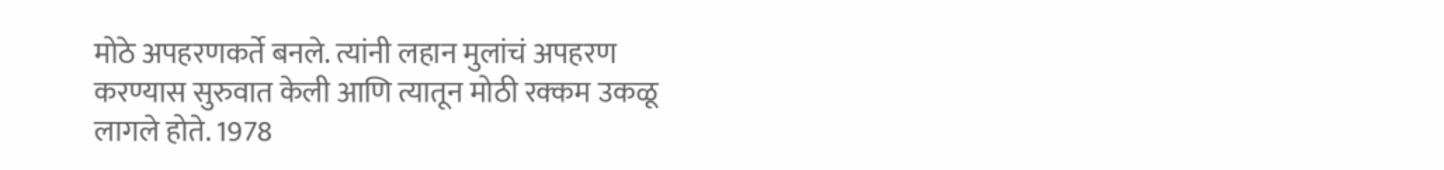मोठे अपहरणकर्ते बनले. त्यांनी लहान मुलांचं अपहरण करण्यास सुरुवात केली आणि त्यातून मोठी रक्कम उकळू लागले होते. 1978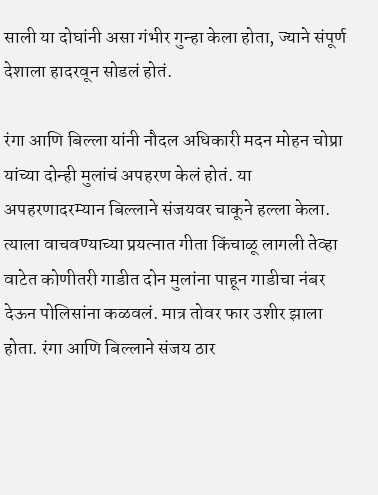साली या दोघांनी असा गंभीर गुन्हा केला होता, ज्याने संपूर्ण देशाला हादरवून सोडलं होतं.

रंगा आणि बिल्ला यांनी नौदल अधिकारी मदन मोहन चोप्रा यांच्या दोन्ही मुलांचं अपहरण केलं होतं. या अपहरणादरम्यान बिल्लाने संजयवर चाकूने हल्ला केला. त्याला वाचवण्याच्या प्रयत्नात गीता किंचाळू लागली तेव्हा वाटेत कोणीतरी गाडीत दोन मुलांना पाहून गाडीचा नंबर देऊन पोलिसांना कळवलं. मात्र तोवर फार उशीर झाला होता. रंगा आणि बिल्लाने संजय ठार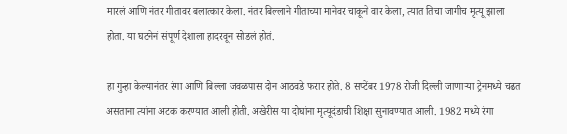मारलं आणि नंतर गीतावर बलात्कार केला. नंतर बिल्लाने गीताच्या मानेवर चाकूने वार केला, त्यात तिचा जागीच मृत्यू झाला होता. या घटनेनं संपूर्ण देशाला हादरवून सोडलं होतं.

हा गुन्हा केल्यानंतर रंगा आणि बिल्ला जवळपास दोन आठवडे फरार होते. 8 सप्टेंबर 1978 रोजी दिल्ली जाणाऱ्या ट्रेनमध्ये चढत असताना त्यांना अटक करण्यात आली होती. अखेरीस या दोघांना मृत्यूदंडाची शिक्षा सुनावण्यात आली. 1982 मध्ये रंगा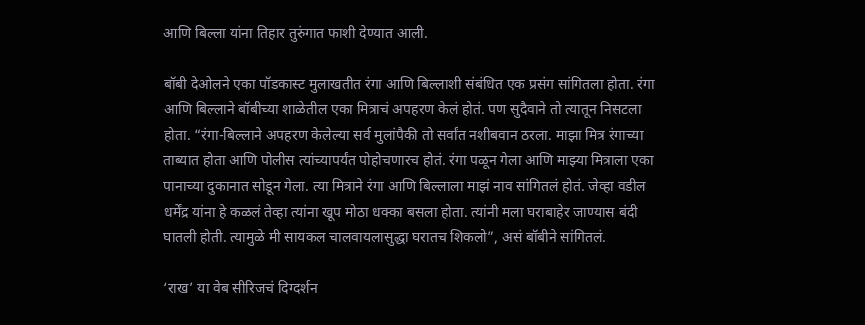आणि बिल्ला यांना तिहार तुरुंगात फाशी देण्यात आली.

बॉबी देओलने एका पॉडकास्ट मुलाखतीत रंगा आणि बिल्लाशी संबंधित एक प्रसंग सांगितला होता. रंगा आणि बिल्लाने बॉबीच्या शाळेतील एका मित्राचं अपहरण केलं होतं. पण सुदैवाने तो त्यातून निसटला होता. “रंगा-बिल्लाने अपहरण केलेल्या सर्व मुलांपैकी तो सर्वांत नशीबवान ठरला. माझा मित्र रंगाच्या ताब्यात होता आणि पोलीस त्यांच्यापर्यंत पोहोचणारच होतं. रंगा पळून गेला आणि माझ्या मित्राला एका पानाच्या दुकानात सोडून गेला. त्या मित्राने रंगा आणि बिल्लाला माझं नाव सांगितलं होतं. जेव्हा वडील धर्मेंद्र यांना हे कळलं तेव्हा त्यांना खूप मोठा धक्का बसला होता. त्यांनी मला घराबाहेर जाण्यास बंदी घातली होती. त्यामुळे मी सायकल चालवायलासुद्धा घरातच शिकलो”, असं बॉबीने सांगितलं.

‘राख’ या वेब सीरिजचं दिग्दर्शन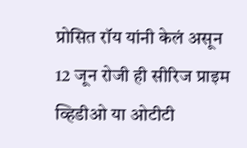प्रोसित रॉय यांनी केलं असून 12 जून रोजी ही सीरिज प्राइम व्हिडीओ या ओटीटी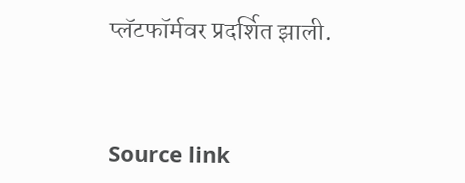प्लॅटफॉर्मवर प्रदर्शित झाली.



Source link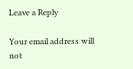Leave a Reply

Your email address will not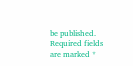be published. Required fields are marked *